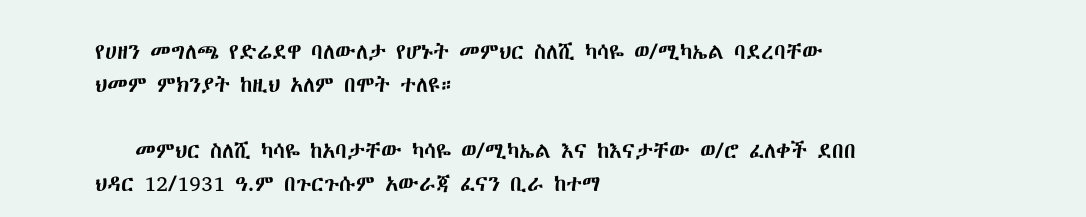የሀዘን መግለጫ የድሬደዋ ባለውለታ የሆኑት መምህር ስለሺ ካሳዬ ወ/ሚካኤል ባደረባቸው ህመም ምክንያት ከዚህ አለም በሞት ተለዩ።

    መምህር ስለሺ ካሳዬ ከአባታቸው ካሳዬ ወ/ሚካኤል እና ከእናታቸው ወ/ሮ ፈለቀች ደበበ ህዳር 12/1931 ዓ.ም በጉርጉሱም አውራጃ ፈናን ቢራ ከተማ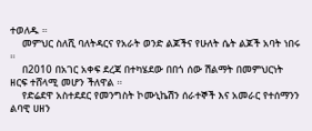ተወለዱ ።
    መምህር ስለሺ ባለትዳርና የአራት ወንድ ልጆችና የሁለት ሴት ልጆች አባት ነበሩ ።
    በ2010 በአገር አቀፍ ደረጃ በተካሄደው በበጎ ሰው ሽልማት በመምህርነት ዘርፍ ተሸላሚ መሆን ችለዋል ።
    የድሬደዋ አስተደደር የመንግስት ኮሙኒኬሽን ሰራተኞች እና አመራር የተሰማንን ልባዊ ሀዘን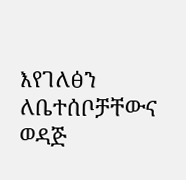እየገለፅን ለቤተሰቦቻቸውና ወዳጅ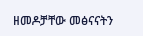ዘመዶቻቸው መፅናናትን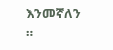እንመኛለን ።